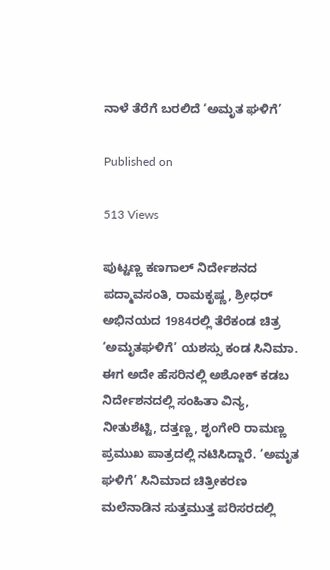ನಾಳೆ ತೆರೆಗೆ ಬರಲಿದೆ ‘ಅಮೃತ ಘಳಿಗೆ’

Published on

513 Views

ಪುಟ್ಟಣ್ಣ ಕಣಗಾಲ್ ನಿರ್ದೇಶನದ ಪದ್ಮಾವಸಂತಿ, ರಾಮಕೃಷ್ಣ, ಶ್ರೀಧರ್ ಅಭಿನಯದ 1984ರಲ್ಲಿ ತೆರೆಕಂಡ ಚಿತ್ರ ‘ಅಮೃತಘಳಿಗೆ’ ಯಶಸ್ಸು ಕಂಡ ಸಿನಿಮಾ. ಈಗ ಅದೇ ಹೆಸರಿನಲ್ಲಿ ಅಶೋಕ್ ಕಡಬ ನಿರ್ದೇಶನದಲ್ಲಿ ಸಂಹಿತಾ ವಿನ್ಯ, ನೀತುಶೆಟ್ಟಿ, ದತ್ತಣ್ಣ, ಶೃಂಗೇರಿ ರಾಮಣ್ಣ ಪ್ರಮುಖ ಪಾತ್ರದಲ್ಲಿ ನಟಿಸಿದ್ದಾರೆ. ‘ಅಮೃತ ಘಳಿಗೆ’ ಸಿನಿಮಾದ ಚಿತ್ರೀಕರಣ ಮಲೆನಾಡಿನ ಸುತ್ತಮುತ್ತ ಪರಿಸರದಲ್ಲಿ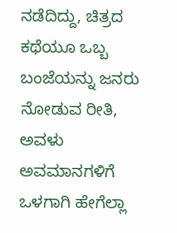ನಡೆದಿದ್ದು, ಚಿತ್ರದ ಕಥೆಯೂ ಒಬ್ಬ ಬಂಜೆಯನ್ನು ಜನರು ನೋಡುವ‌ ರೀತಿ, ಅವಳು ಅವಮಾನಗಳಿಗೆ ಒಳಗಾಗಿ ಹೇಗೆಲ್ಲಾ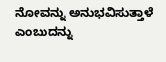ನೋವನ್ನು ಅನುಭವಿಸುತ್ತಾಳೆ ಎಂಬುದನ್ನು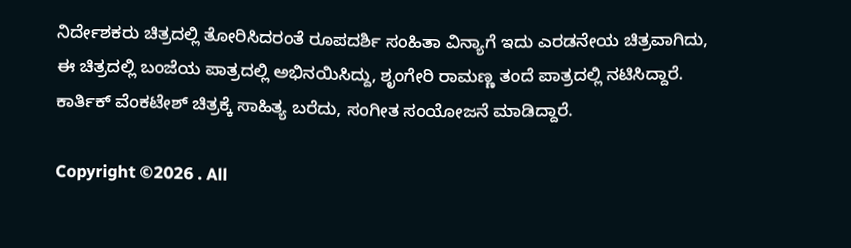ನಿರ್ದೇಶಕರು ಚಿತ್ರದಲ್ಲಿ ತೋರಿಸಿದರಂತೆ ರೂಪದರ್ಶಿ ಸಂಹಿತಾ ವಿನ್ಯಾಗೆ ಇದು ಎರಡನೇಯ ಚಿತ್ರವಾಗಿದು, ಈ ಚಿತ್ರದಲ್ಲಿ ಬಂಜೆಯ ಪಾತ್ರದಲ್ಲಿ ಅಭಿನಯಿಸಿದ್ದು, ಶೃಂಗೇರಿ ರಾಮಣ್ಣ ತಂದೆ ಪಾತ್ರದಲ್ಲಿ ನಟಿಸಿದ್ದಾರೆ. ಕಾರ್ತಿಕ್ ವೆಂಕಟೇಶ್ ಚಿತ್ರಕ್ಕೆ ಸಾಹಿತ್ಯ ಬರೆದು, ಸಂಗೀತ ಸಂಯೋಜನೆ ಮಾಡಿದ್ದಾರೆ.

Copyright ©2026 . All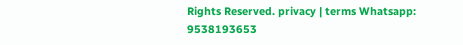Rights Reserved. privacy | terms Whatsapp: 9538193653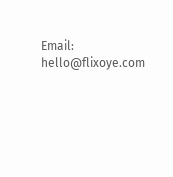Email: hello@flixoye.com